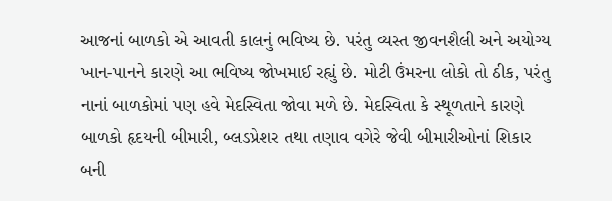આજનાં બાળકો એ આવતી કાલનું ભવિષ્ય છે. પરંતુ વ્યસ્ત જીવનશૈલી અને અયોગ્ય ખાન-પાનને કારણે આ ભવિષ્ય જોખમાઈ રહ્યું છે. મોટી ઉંમરના લોકો તો ઠીક, પરંતુ નાનાં બાળકોમાં પણ હવે મેદસ્વિતા જોવા મળે છે. મેદસ્વિતા કે સ્થૂળતાને કારણે બાળકો હૃદયની બીમારી, બ્લડપ્રેશર તથા તણાવ વગેરે જેવી બીમારીઓનાં શિકાર બની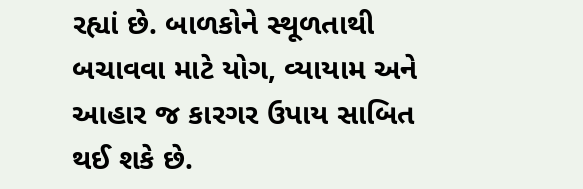રહ્યાં છે. બાળકોને સ્થૂળતાથી બચાવવા માટે યોગ, વ્યાયામ અને આહાર જ કારગર ઉપાય સાબિત થઈ શકે છે.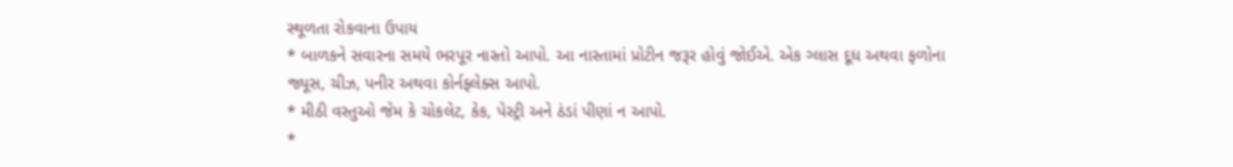સ્થૂળતા રોકવાના ઉપાય
* બાળકને સવારના સમયે ભરપૂર નાસ્તો આપો. આ નાસ્તામાં પ્રોટીન જરૂર હોવું જોઈએ. એક ગ્લાસ દૂધ અથવા ફળોના જ્યૂસ, ચીઝ, પનીર અથવા કોર્નફ્લેક્સ આપો.
* મીઠી વસ્તુઓ જેમ કે ચોકલેટ, કેક, પેસ્ટ્રી અને ઠંડાં પીણાં ન આપો.
*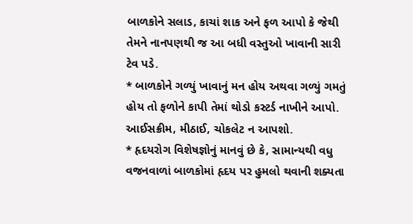બાળકોને સલાડ, કાચાં શાક અને ફળ આપો કે જેથી તેમને નાનપણથી જ આ બધી વસ્તુઓ ખાવાની સારી ટેવ પડે.
* બાળકોને ગળ્યું ખાવાનું મન હોય અથવા ગળ્યું ગમતું હોય તો ફળોને કાપી તેમાં થોડો કસ્ટર્ડ નાખીને આપો. આઈસક્રીમ, મીઠાઈ, ચોકલેટ ન આપશો.
* હૃદયરોગ વિશેષજ્ઞોનું માનવું છે કે, સામાન્યથી વધુ વજનવાળાં બાળકોમાં હૃદય પર હુમલો થવાની શક્યતા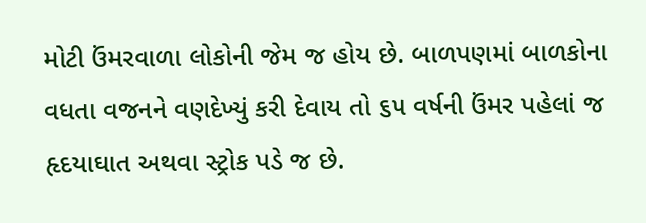મોટી ઉંમરવાળા લોકોની જેમ જ હોય છે. બાળપણમાં બાળકોના વધતા વજનને વણદેખ્યું કરી દેવાય તો ૬૫ વર્ષની ઉંમર પહેલાં જ હૃદયાઘાત અથવા સ્ટ્રોક પડે જ છે.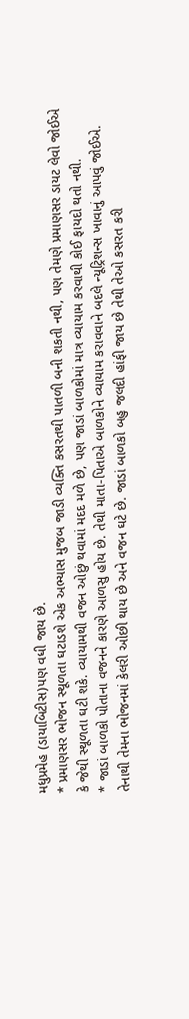મધુપ્રમેહ (ડાયાબિટીસ)પણ વધી જાય છે.
* પ્રમાણસર ભોજન સ્થૂળતા ઘટાડશે એક અભ્યાસ મુજબ જાડી વ્યક્તિ કસરતથી પાતળી બની શકતી નથી, પણ તેમણે પ્રમાણસર ડાયટ લેવો જોઈએ કે જેથી સ્થૂળતા ઘટી શકે. વ્યાયામથી વજન ઓછું થવામાં મદદ મળે છે, પણ જાડાં બાળકોમાં માત્ર વ્યાયામ કરવાથી કોઈ ફાયદો થતો નથી.
* જાડાં બાળકો પોતાના વજનને કારણે આળસુ હોય છે. તેથી માતા-પિતાએ બાળકોને વ્યાયામ કરાવવાને બદલે ન્યૂટ્રિશન્સ ખાવાનું આપવું જોઈએ. તેનાથી તેમના ભોજનમાં કેલરી ઓછી થાય છે અને વજન ઘટે છે. જાડાં બાળકો બહુ જલદી હાંફી જાય છે તેથી તેઓ કસરત કરી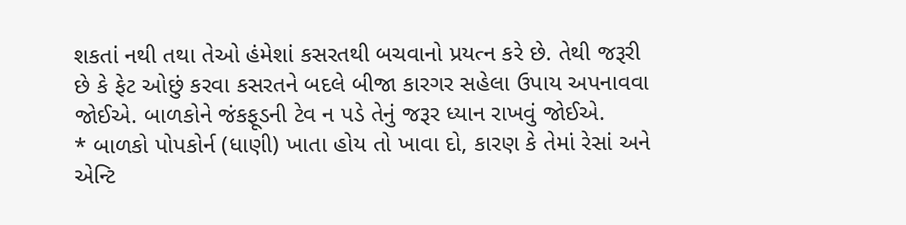શકતાં નથી તથા તેઓ હંમેશાં કસરતથી બચવાનો પ્રયત્ન કરે છે. તેથી જરૂરી છે કે ફેટ ઓછું કરવા કસરતને બદલે બીજા કારગર સહેલા ઉપાય અપનાવવા જોઈએ. બાળકોને જંકફૂડની ટેવ ન પડે તેનું જરૂર ધ્યાન રાખવું જોઈએ.
* બાળકો પોપકોર્ન (ધાણી) ખાતા હોય તો ખાવા દો, કારણ કે તેમાં રેસાં અને એન્ટિ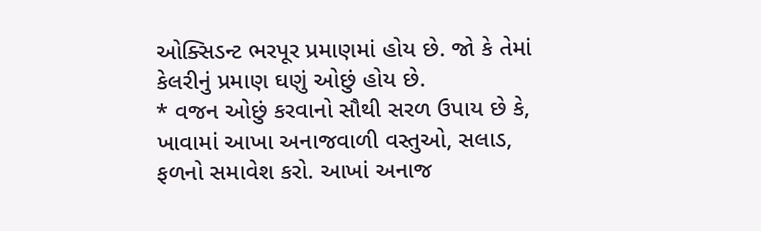ઓક્સિડન્ટ ભરપૂર પ્રમાણમાં હોય છે. જો કે તેમાં કેલરીનું પ્રમાણ ઘણું ઓછું હોય છે.
* વજન ઓછું કરવાનો સૌથી સરળ ઉપાય છે કે, ખાવામાં આખા અનાજવાળી વસ્તુઓ, સલાડ, ફળનો સમાવેશ કરો. આખાં અનાજ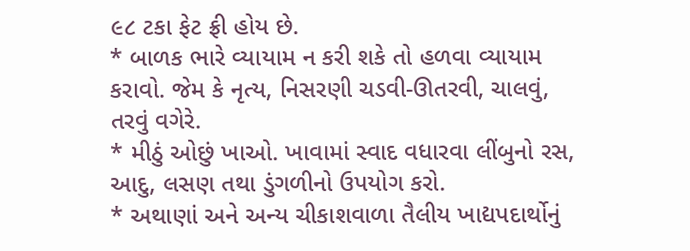૯૮ ટકા ફેટ ફ્રી હોય છે.
* બાળક ભારે વ્યાયામ ન કરી શકે તો હળવા વ્યાયામ કરાવો. જેમ કે નૃત્ય, નિસરણી ચડવી-ઊતરવી, ચાલવું, તરવું વગેરે.
* મીઠું ઓછું ખાઓ. ખાવામાં સ્વાદ વધારવા લીંબુનો રસ, આદુ, લસણ તથા ડુંગળીનો ઉપયોગ કરો.
* અથાણાં અને અન્ય ચીકાશવાળા તૈલીય ખાદ્યપદાર્થોનું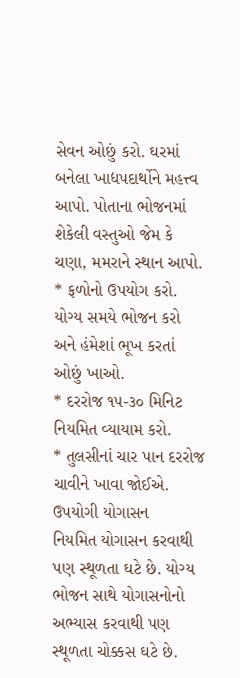સેવન ઓછું કરો. ઘરમાં બનેલા ખાદ્યપદાર્થોને મહત્ત્વ આપો. પોતાના ભોજનમાં શેકેલી વસ્તુઓ જેમ કે ચણા, મમરાને સ્થાન આપો.
* ફળોનો ઉપયોગ કરો. યોગ્ય સમયે ભોજન કરો અને હંમેશાં ભૂખ કરતાં ઓછું ખાઓ.
* દરરોજ ૧૫-૩૦ મિનિટ નિયમિત વ્યાયામ કરો.
* તુલસીનાં ચાર પાન દરરોજ ચાવીને ખાવા જોઈએ.
ઉપયોગી યોગાસન
નિયમિત યોગાસન કરવાથી પણ સ્થૂળતા ઘટે છે. યોગ્ય ભોજન સાથે યોગાસનોનો અભ્યાસ કરવાથી પણ સ્થૂળતા ચોક્કસ ઘટે છે.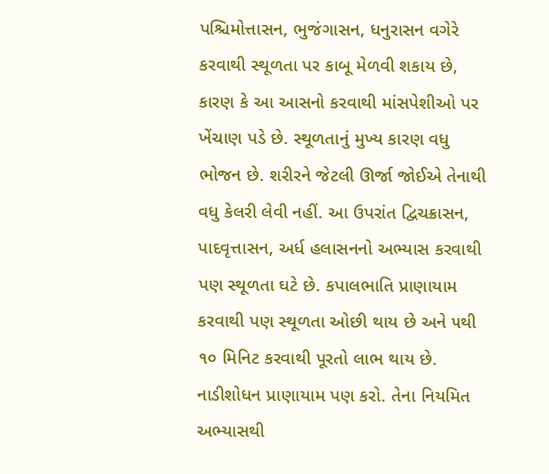પશ્ચિમોત્તાસન, ભુજંગાસન, ધનુરાસન વગેરે કરવાથી સ્થૂળતા પર કાબૂ મેળવી શકાય છે, કારણ કે આ આસનો કરવાથી માંસપેશીઓ પર ખેંચાણ પડે છે. સ્થૂળતાનું મુખ્ય કારણ વધુ ભોજન છે. શરીરને જેટલી ઊર્જા જોઈએ તેનાથી વધુ કેલરી લેવી નહીં. આ ઉપરાંત દ્વિચક્રાસન, પાદવૃત્તાસન, અર્ધ હલાસનનો અભ્યાસ કરવાથી પણ સ્થૂળતા ઘટે છે. કપાલભાતિ પ્રાણાયામ કરવાથી પણ સ્થૂળતા ઓછી થાય છે અને ૫થી ૧૦ મિનિટ કરવાથી પૂરતો લાભ થાય છે. નાડીશોધન પ્રાણાયામ પણ કરો. તેના નિયમિત અભ્યાસથી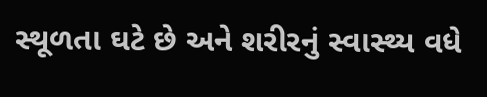સ્થૂળતા ઘટે છે અને શરીરનું સ્વાસ્થ્ય વધે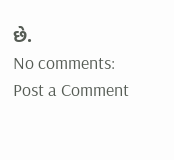છે.
No comments:
Post a Comment